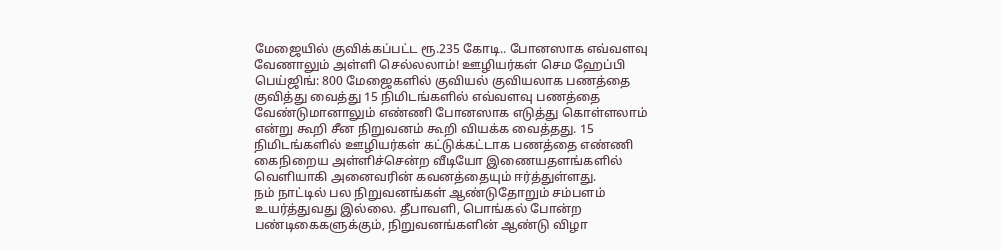மேஜையில் குவிக்கப்பட்ட ரூ.235 கோடி.. போனஸாக எவ்வளவு வேணாலும் அள்ளி செல்லலாம்! ஊழியர்கள் செம ஹேப்பி
பெய்ஜிங்: 800 மேஜைகளில் குவியல் குவியலாக பணத்தை குவித்து வைத்து 15 நிமிடங்களில் எவ்வளவு பணத்தை வேண்டுமானாலும் எண்ணி போனஸாக எடுத்து கொள்ளலாம் என்று கூறி சீன நிறுவனம் கூறி வியக்க வைத்தது. 15 நிமிடங்களில் ஊழியர்கள் கட்டுக்கட்டாக பணத்தை எண்ணி கைநிறைய அள்ளிச்சென்ற வீடியோ இணையதளங்களில் வெளியாகி அனைவரின் கவனத்தையும் ஈர்த்துள்ளது.
நம் நாட்டில் பல நிறுவனங்கள் ஆண்டுதோறும் சம்பளம் உயர்த்துவது இல்லை. தீபாவளி, பொங்கல் போன்ற பண்டிகைகளுக்கும், நிறுவனங்களின் ஆண்டு விழா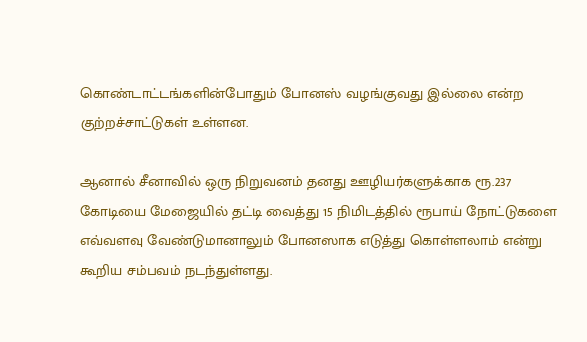கொண்டாட்டங்களின்போதும் போனஸ் வழங்குவது இல்லை என்ற குற்றச்சாட்டுகள் உள்ளன.

ஆனால் சீனாவில் ஒரு நிறுவனம் தனது ஊழியர்களுக்காக ரூ.237 கோடியை மேஜையில் தட்டி வைத்து 15 நிமிடத்தில் ரூபாய் நோட்டுகளை எவ்வளவு வேண்டுமானாலும் போனஸாக எடுத்து கொள்ளலாம் என்று கூறிய சம்பவம் நடந்துள்ளது.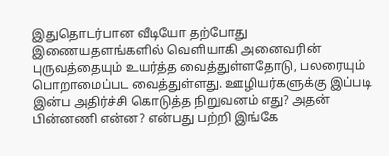இதுதொடர்பான வீடியோ தற்போது இணையதளங்களில் வெளியாகி அனைவரின் புருவத்தையும் உயர்த்த வைத்துள்ளதோடு, பலரையும் பொறாமைப்பட வைத்துள்ளது. ஊழியர்களுக்கு இப்படி இன்ப அதிர்ச்சி கொடுத்த நிறுவனம் எது? அதன் பின்னணி என்ன? என்பது பற்றி இங்கே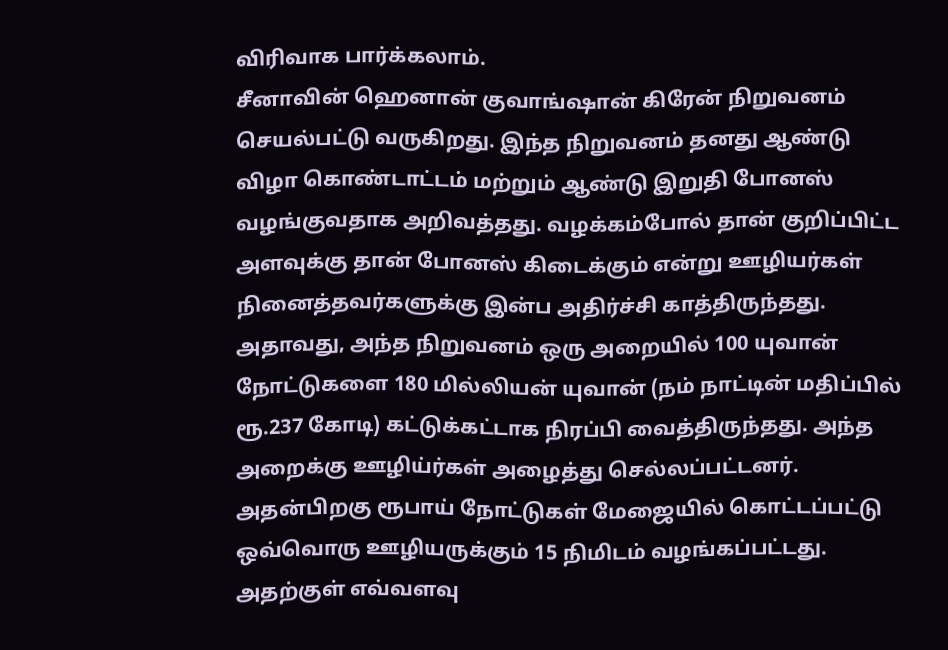விரிவாக பார்க்கலாம்.
சீனாவின் ஹெனான் குவாங்ஷான் கிரேன் நிறுவனம் செயல்பட்டு வருகிறது. இந்த நிறுவனம் தனது ஆண்டு விழா கொண்டாட்டம் மற்றும் ஆண்டு இறுதி போனஸ் வழங்குவதாக அறிவத்தது. வழக்கம்போல் தான் குறிப்பிட்ட அளவுக்கு தான் போனஸ் கிடைக்கும் என்று ஊழியர்கள் நினைத்தவர்களுக்கு இன்ப அதிர்ச்சி காத்திருந்தது.
அதாவது, அந்த நிறுவனம் ஒரு அறையில் 100 யுவான் நோட்டுகளை 180 மில்லியன் யுவான் (நம் நாட்டின் மதிப்பில் ரூ.237 கோடி) கட்டுக்கட்டாக நிரப்பி வைத்திருந்தது. அந்த அறைக்கு ஊழிய்ர்கள் அழைத்து செல்லப்பட்டனர். அதன்பிறகு ரூபாய் நோட்டுகள் மேஜையில் கொட்டப்பட்டு ஒவ்வொரு ஊழியருக்கும் 15 நிமிடம் வழங்கப்பட்டது. அதற்குள் எவ்வளவு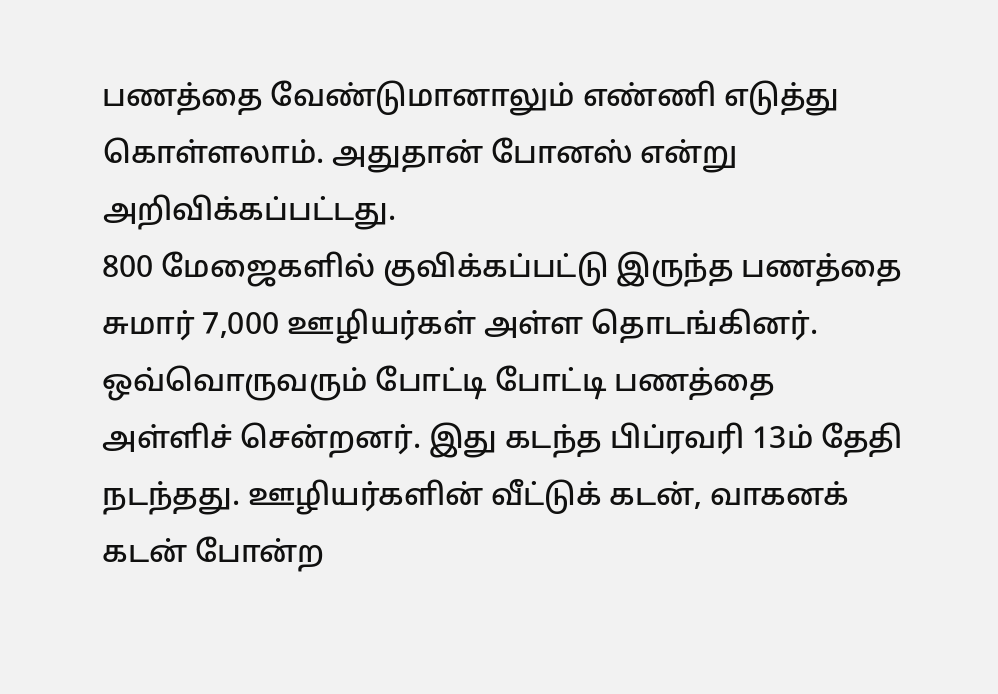பணத்தை வேண்டுமானாலும் எண்ணி எடுத்து கொள்ளலாம். அதுதான் போனஸ் என்று அறிவிக்கப்பட்டது.
800 மேஜைகளில் குவிக்கப்பட்டு இருந்த பணத்தை சுமார் 7,000 ஊழியர்கள் அள்ள தொடங்கினர். ஒவ்வொருவரும் போட்டி போட்டி பணத்தை அள்ளிச் சென்றனர். இது கடந்த பிப்ரவரி 13ம் தேதி நடந்தது. ஊழியர்களின் வீட்டுக் கடன், வாகனக் கடன் போன்ற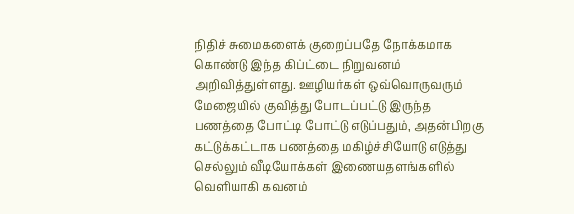நிதிச் சுமைகளைக் குறைப்பதே நோக்கமாக கொண்டு இந்த கிப்ட்டை நிறுவனம் அறிவித்துள்ளது. ஊழியர்கள் ஒவ்வொருவரும் மேஜையில் குவித்து போடப்பட்டு இருந்த பணத்தை போட்டி போட்டு எடுப்பதும், அதன்பிறகு கட்டுக்கட்டாக பணத்தை மகிழ்ச்சியோடு எடுத்து செல்லும் வீடியோக்கள் இணையதளங்களில் வெளியாகி கவனம்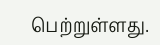பெற்றுள்ளது.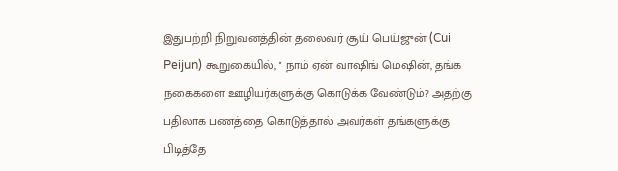இதுபற்றி நிறுவனத்தின் தலைவர் சூய் பெய்ஜுன் (Cui Peijun) கூறுகையில், '' நாம் ஏன் வாஷிங் மெஷின், தங்க நகைகளை ஊழியர்களுக்கு கொடுக்க வேண்டும்? அதற்கு பதிலாக பணத்தை கொடுத்தால் அவர்கள் தங்களுக்கு பிடித்தே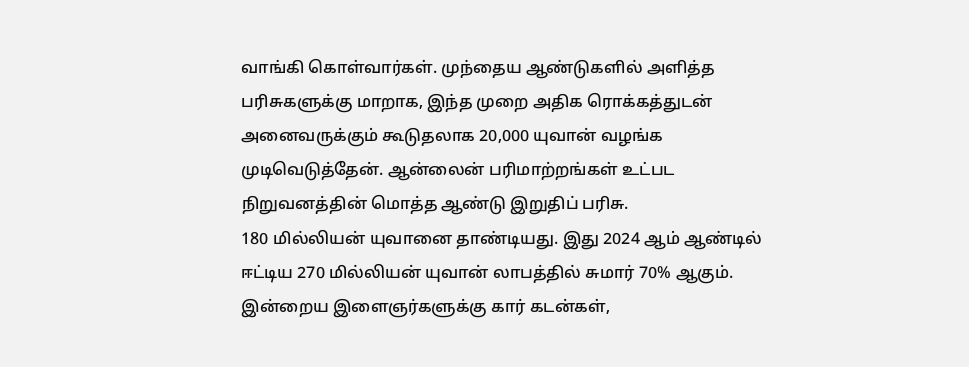வாங்கி கொள்வார்கள். முந்தைய ஆண்டுகளில் அளித்த பரிசுகளுக்கு மாறாக, இந்த முறை அதிக ரொக்கத்துடன் அனைவருக்கும் கூடுதலாக 20,000 யுவான் வழங்க முடிவெடுத்தேன். ஆன்லைன் பரிமாற்றங்கள் உட்பட நிறுவனத்தின் மொத்த ஆண்டு இறுதிப் பரிசு.
180 மில்லியன் யுவானை தாண்டியது. இது 2024 ஆம் ஆண்டில் ஈட்டிய 270 மில்லியன் யுவான் லாபத்தில் சுமார் 70% ஆகும். இன்றைய இளைஞர்களுக்கு கார் கடன்கள்,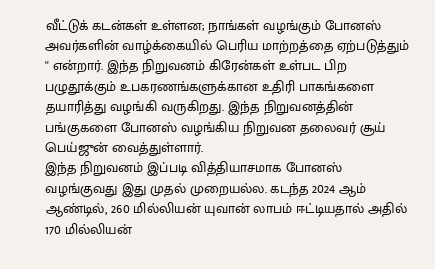வீட்டுக் கடன்கள் உள்ளன; நாங்கள் வழங்கும் போனஸ் அவர்களின் வாழ்க்கையில் பெரிய மாற்றத்தை ஏற்படுத்தும் '' என்றார். இந்த நிறுவனம் கிரேன்கள் உள்பட பிற பழுதூக்கும் உபகரணங்களுக்கான உதிரி பாகங்களை தயாரித்து வழங்கி வருகிறது. இந்த நிறுவனத்தின் பங்குகளை போனஸ் வழங்கிய நிறுவன தலைவர் சூய் பெய்ஜுன் வைத்துள்ளார்.
இந்த நிறுவனம் இப்படி வித்தியாசமாக போனஸ் வழங்குவது இது முதல் முறையல்ல. கடந்த 2024 ஆம் ஆண்டில், 260 மில்லியன் யுவான் லாபம் ஈட்டியதால் அதில் 170 மில்லியன்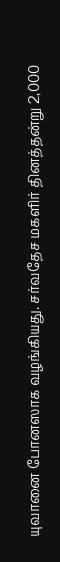யுவானை போனஸாக வழங்கியது. சர்வதேச மகளிர் தினத்தன்று 2,000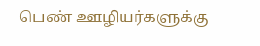பெண் ஊழியர்களுக்கு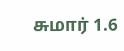சுமார் 1.6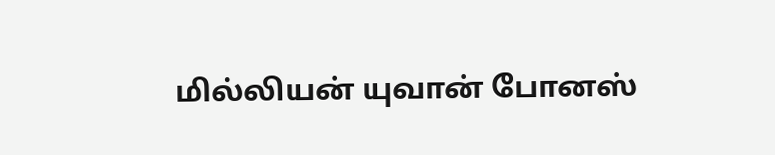மில்லியன் யுவான் போனஸ்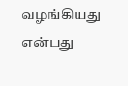வழங்கியது என்பது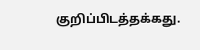குறிப்பிடத்தக்கது.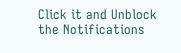Click it and Unblock the Notifications